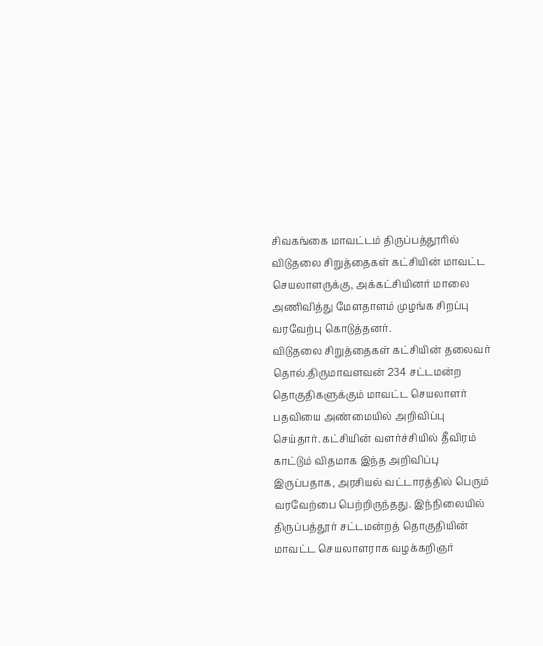சிவகங்கை மாவட்டம் திருப்பத்தூரில் விடுதலை சிறுத்தைகள் கட்சியின் மாவட்ட செயலாளருக்கு, அக்கட்சியினர் மாலை அணிவித்து மேளதாளம் முழங்க சிறப்பு வரவேற்பு கொடுத்தனர்.
விடுதலை சிறுத்தைகள் கட்சியின் தலைவர் தொல்.திருமாவளவன் 234 சட்டமன்ற தொகுதிகளுக்கும் மாவட்ட செயலாளர் பதவியை அண்மையில் அறிவிப்பு செய்தார். கட்சியின் வளர்ச்சியில் தீவிரம் காட்டும் விதமாக இந்த அறிவிப்பு இருப்பதாக, அரசியல் வட்டாரத்தில் பெரும் வரவேற்பை பெற்றிருந்தது. இந்நிலையில் திருப்பத்தூர் சட்டமன்றத் தொகுதியின் மாவட்ட செயலாளராக வழக்கறிஞர்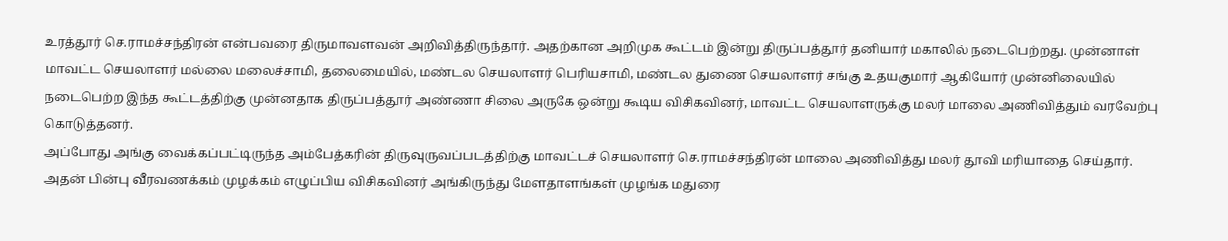உரத்தூர் செ.ராமச்சந்திரன் என்பவரை திருமாவளவன் அறிவித்திருந்தார். அதற்கான அறிமுக கூட்டம் இன்று திருப்பத்தூர் தனியார் மகாலில் நடைபெற்றது. முன்னாள் மாவட்ட செயலாளர் மல்லை மலைச்சாமி, தலைமையில், மண்டல செயலாளர் பெரியசாமி, மண்டல துணை செயலாளர் சங்கு உதயகுமார் ஆகியோர் முன்னிலையில் நடைபெற்ற இந்த கூட்டத்திற்கு முன்னதாக திருப்பத்தூர் அண்ணா சிலை அருகே ஒன்று கூடிய விசிகவினர், மாவட்ட செயலாளருக்கு மலர் மாலை அணிவித்தும் வரவேற்பு கொடுத்தனர்.
அப்போது அங்கு வைக்கப்பட்டிருந்த அம்பேத்கரின் திருவுருவப்படத்திற்கு மாவட்டச் செயலாளர் செ.ராமச்சந்திரன் மாலை அணிவித்து மலர் தூவி மரியாதை செய்தார். அதன் பின்பு வீரவணக்கம் முழக்கம் எழுப்பிய விசிகவினர் அங்கிருந்து மேளதாளங்கள் முழங்க மதுரை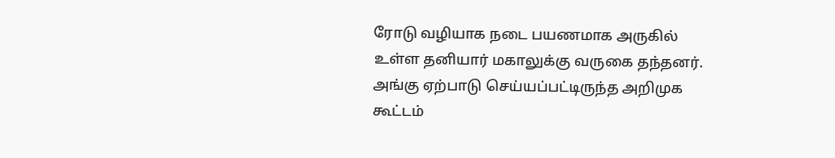ரோடு வழியாக நடை பயணமாக அருகில் உள்ள தனியார் மகாலுக்கு வருகை தந்தனர். அங்கு ஏற்பாடு செய்யப்பட்டிருந்த அறிமுக கூட்டம்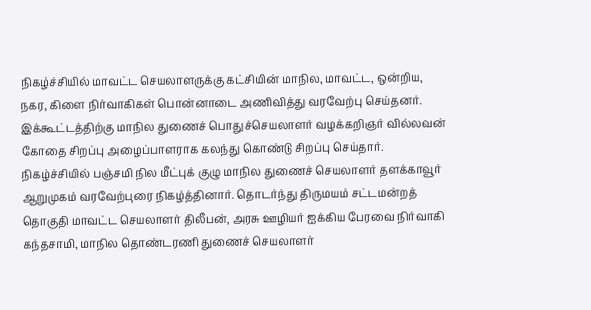நிகழ்ச்சியில் மாவட்ட செயலாளருக்கு கட்சியின் மாநில, மாவட்ட, ஒன்றிய, நகர, கிளை நிர்வாகிகள் பொன்னாடை அணிவித்து வரவேற்பு செய்தனர். இக்கூட்டத்திற்கு மாநில துணைச் பொதுச்செயலாளர் வழக்கறிஞர் வில்லவன் கோதை சிறப்பு அழைப்பாளராக கலந்து கொண்டு சிறப்பு செய்தார். நிகழ்ச்சியில் பஞ்சமி நில மீட்புக் குழு மாநில துணைச் செயலாளர் தளக்காவூர் ஆறுமுகம் வரவேற்புரை நிகழ்த்தினார். தொடர்ந்து திருமயம் சட்டமன்றத் தொகுதி மாவட்ட செயலாளர் திலீபன், அரசு ஊழியர் ஐக்கிய பேரவை நிர்வாகி கந்தசாமி, மாநில தொண்டரணி துணைச் செயலாளர்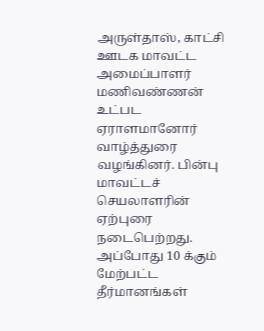அருள்தாஸ், காட்சி ஊடக மாவட்ட அமைப்பாளர் மணிவண்ணன் உட்பட ஏராளமானோர் வாழ்த்துரை வழங்கினர். பின்பு மாவட்டச் செயலாளரின் ஏற்புரை நடைபெற்றது. அப்போது 10 க்கும் மேற்பட்ட தீர்மானங்கள்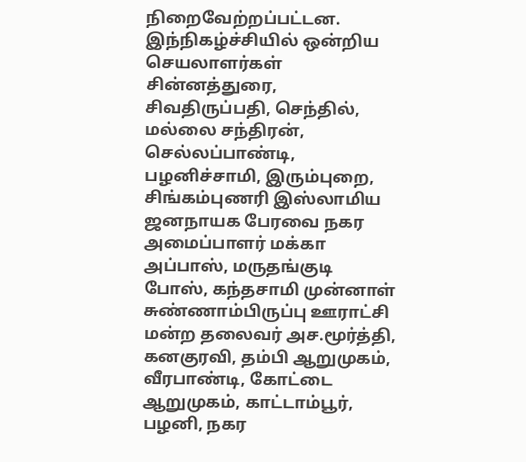நிறைவேற்றப்பட்டன. இந்நிகழ்ச்சியில் ஒன்றிய செயலாளர்கள் சின்னத்துரை, சிவதிருப்பதி, செந்தில், மல்லை சந்திரன், செல்லப்பாண்டி, பழனிச்சாமி, இரும்புறை, சிங்கம்புணரி இஸ்லாமிய ஜனநாயக பேரவை நகர அமைப்பாளர் மக்கா அப்பாஸ், மருதங்குடி போஸ், கந்தசாமி முன்னாள் சுண்ணாம்பிருப்பு ஊராட்சி மன்ற தலைவர் அச.மூர்த்தி, கனகுரவி, தம்பி ஆறுமுகம், வீரபாண்டி, கோட்டை ஆறுமுகம், காட்டாம்பூர், பழனி, நகர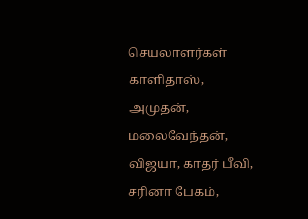செயலாளர்கள் காளிதாஸ், அமுதன், மலைவேந்தன், விஜயா, காதர் பீவி, சரினா பேகம்,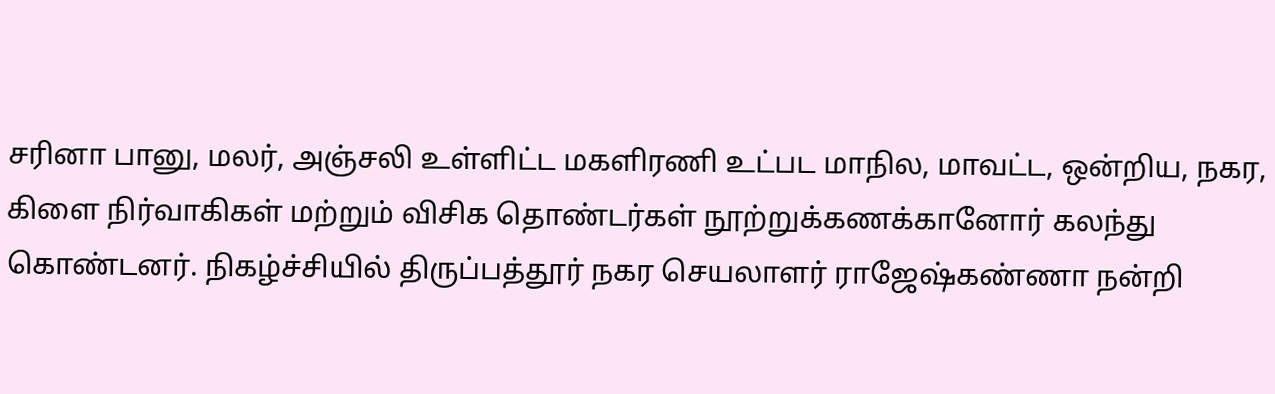சரினா பானு, மலர், அஞ்சலி உள்ளிட்ட மகளிரணி உட்பட மாநில, மாவட்ட, ஒன்றிய, நகர, கிளை நிர்வாகிகள் மற்றும் விசிக தொண்டர்கள் நூற்றுக்கணக்கானோர் கலந்து கொண்டனர். நிகழ்ச்சியில் திருப்பத்தூர் நகர செயலாளர் ராஜேஷ்கண்ணா நன்றி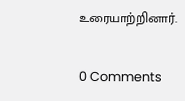உரையாற்றினார்.

0 Comments